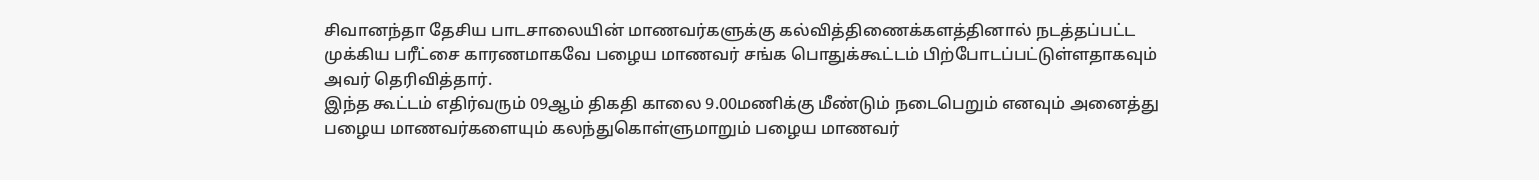சிவானந்தா தேசிய பாடசாலையின் மாணவர்களுக்கு கல்வித்திணைக்களத்தினால் நடத்தப்பட்ட முக்கிய பரீட்சை காரணமாகவே பழைய மாணவர் சங்க பொதுக்கூட்டம் பிற்போடப்பட்டுள்ளதாகவும் அவர் தெரிவித்தார்.
இந்த கூட்டம் எதிர்வரும் 09ஆம் திகதி காலை 9.00மணிக்கு மீண்டும் நடைபெறும் எனவும் அனைத்து பழைய மாணவர்களையும் கலந்துகொள்ளுமாறும் பழைய மாணவர்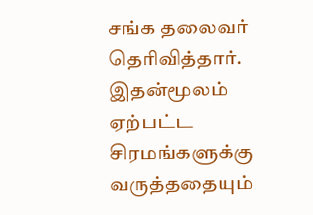சங்க தலைவர் தெரிவித்தார்.
இதன்மூலம் ஏற்பட்ட சிரமங்களுக்கு வருத்ததையும்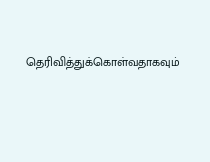தெரிவித்துக்கொள்வதாகவும்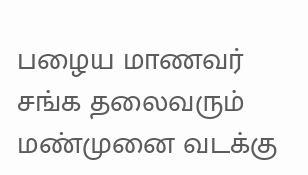பழைய மாணவர் சங்க தலைவரும் மண்முனை வடக்கு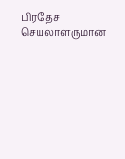பிரதேச செயலாளருமான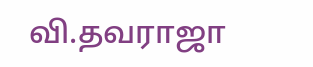வி.தவராஜா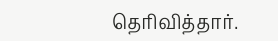தெரிவித்தார்.